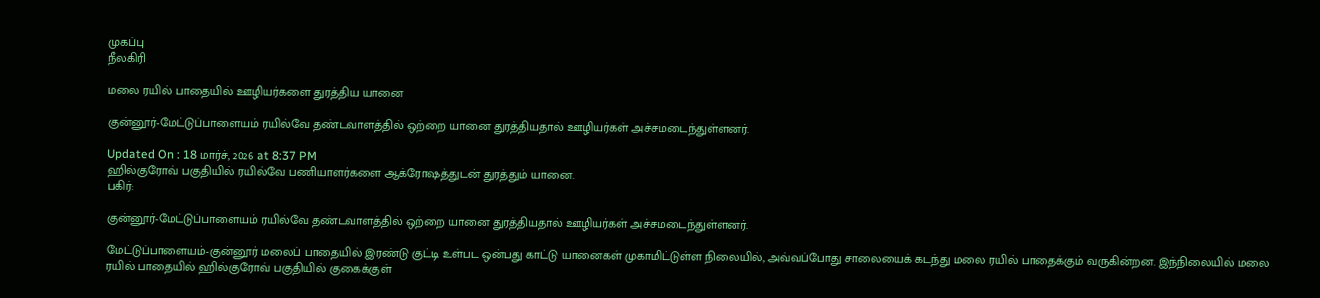முகப்பு
நீலகிரி

மலை ரயில் பாதையில் ஊழியர்களை துரத்திய யானை

குன்னூர்-மேட்டுப்பாளையம் ரயில்வே தண்டவாளத்தில் ஒற்றை யானை துரத்தியதால் ஊழியர்கள் அச்சமடைந்துள்ளனர்.

Updated On : 18 மார்ச், 2026 at 8:37 PM
ஹில்குரோவ் பகுதியில் ரயில்வே பணியாளர்களை ஆக்ரோஷத்துடன் துரத்தும் யானை.
பகிர்:

குன்னூர்-மேட்டுப்பாளையம் ரயில்வே தண்டவாளத்தில் ஒற்றை யானை துரத்தியதால் ஊழியர்கள் அச்சமடைந்துள்ளனர்.

மேட்டுப்பாளையம்-குன்னூர் மலைப் பாதையில் இரண்டு குட்டி உள்பட ஒன்பது காட்டு யானைகள் முகாமிட்டுள்ள நிலையில், அவ்வப்போது சாலையைக் கடந்து மலை ரயில் பாதைக்கும் வருகின்றன. இந்நிலையில் மலை ரயில் பாதையில் ஹில்குரோவ் பகுதியில் குகைக்குள்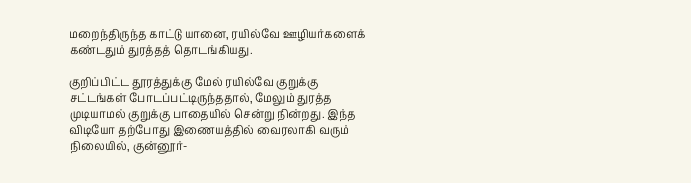மறைந்திருந்த காட்டு யானை, ரயில்வே ஊழியர்களைக் கண்டதும் துரத்தத் தொடங்கியது.

குறிப்பிட்ட தூரத்துக்கு மேல் ரயில்வே குறுக்கு சட்டங்கள் போடப்பட்டிருந்ததால், மேலும் துரத்த முடியாமல் குறுக்கு பாதையில் சென்று நின்றது. இந்த விடியோ தற்போது இணையத்தில் வைரலாகி வரும் நிலையில், குன்னூர்-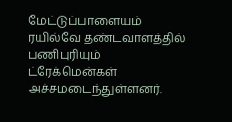மேட்டுப்பாளையம் ரயில்வே தண்டவாளத்தில் பணிபுரியும் ட்ரேக்மென்கள் அச்சமடைந்துள்ளனர்.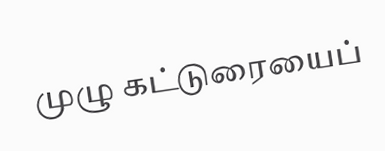முழு கட்டுரையைப்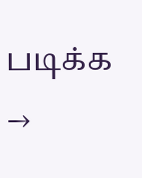படிக்க →